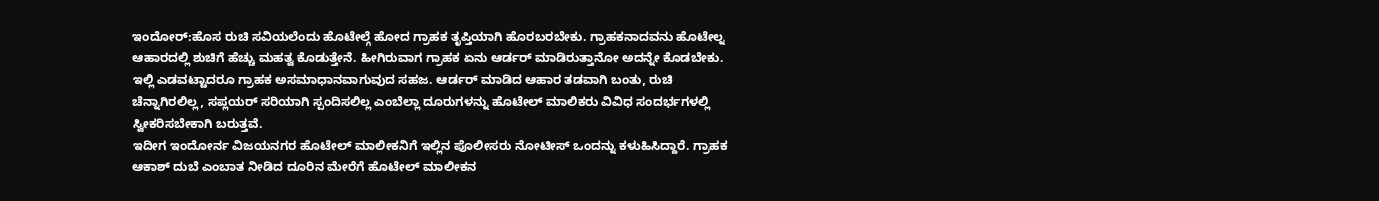ಇಂದೋರ್:ಹೊಸ ರುಚಿ ಸವಿಯಲೆಂದು ಹೊಟೇಲ್ಗೆ ಹೋದ ಗ್ರಾಹಕ ತೃಪ್ತಿಯಾಗಿ ಹೊರಬರಬೇಕು. ಗ್ರಾಹಕನಾದವನು ಹೊಟೇಲ್ನ ಆಹಾರದಲ್ಲಿ ಶುಚಿಗೆ ಹೆಚ್ಚು ಮಹತ್ವ ಕೊಡುತ್ತೇನೆ. ಹೀಗಿರುವಾಗ ಗ್ರಾಹಕ ಏನು ಆರ್ಡರ್ ಮಾಡಿರುತ್ತಾನೋ ಅದನ್ನೇ ಕೊಡಬೇಕು. ಇಲ್ಲಿ ಎಡವಟ್ಟಾದರೂ ಗ್ರಾಹಕ ಅಸಮಾಧಾನವಾಗುವುದ ಸಹಜ. ಆರ್ಡರ್ ಮಾಡಿದ ಆಹಾರ ತಡವಾಗಿ ಬಂತು, ರುಚಿ ಚೆನ್ನಾಗಿರಲಿಲ್ಲ, ಸಪ್ಲಯರ್ ಸರಿಯಾಗಿ ಸ್ಪಂದಿಸಲಿಲ್ಲ ಎಂಬೆಲ್ಲಾ ದೂರುಗಳನ್ನು ಹೊಟೇಲ್ ಮಾಲಿಕರು ವಿವಿಧ ಸಂದರ್ಭಗಳಲ್ಲಿ ಸ್ವೀಕರಿಸಬೇಕಾಗಿ ಬರುತ್ತವೆ.
ಇದೀಗ ಇಂದೋರ್ನ ವಿಜಯನಗರ ಹೊಟೇಲ್ ಮಾಲೀಕನಿಗೆ ಇಲ್ಲಿನ ಪೊಲೀಸರು ನೋಟೀಸ್ ಒಂದನ್ನು ಕಳುಹಿಸಿದ್ದಾರೆ. ಗ್ರಾಹಕ ಆಕಾಶ್ ದುಬೆ ಎಂಬಾತ ನೀಡಿದ ದೂರಿನ ಮೇರೆಗೆ ಹೊಟೇಲ್ ಮಾಲೀಕನ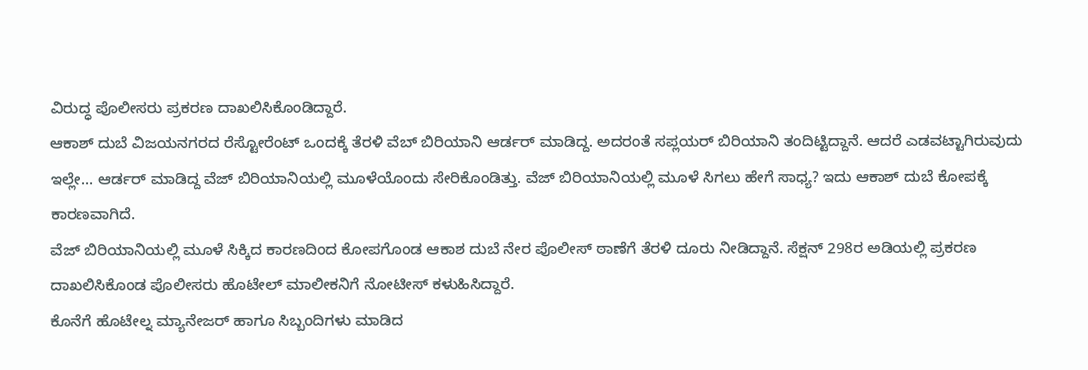ವಿರುದ್ಧ ಪೊಲೀಸರು ಪ್ರಕರಣ ದಾಖಲಿಸಿಕೊಂಡಿದ್ದಾರೆ.
ಆಕಾಶ್ ದುಬೆ ವಿಜಯನಗರದ ರೆಸ್ಟೋರೆಂಟ್ ಒಂದಕ್ಕೆ ತೆರಳಿ ವೆಬ್ ಬಿರಿಯಾನಿ ಆರ್ಡರ್ ಮಾಡಿದ್ದ. ಅದರಂತೆ ಸಪ್ಲಯರ್ ಬಿರಿಯಾನಿ ತಂದಿಟ್ಟಿದ್ದಾನೆ. ಆದರೆ ಎಡವಟ್ಟಾಗಿರುವುದು ಇಲ್ಲೇ… ಆರ್ಡರ್ ಮಾಡಿದ್ದ ವೆಜ್ ಬಿರಿಯಾನಿಯಲ್ಲಿ ಮೂಳೆಯೊಂದು ಸೇರಿಕೊಂಡಿತ್ತು. ವೆಜ್ ಬಿರಿಯಾನಿಯಲ್ಲಿ ಮೂಳೆ ಸಿಗಲು ಹೇಗೆ ಸಾಧ್ಯ? ಇದು ಆಕಾಶ್ ದುಬೆ ಕೋಪಕ್ಕೆ ಕಾರಣವಾಗಿದೆ.
ವೆಜ್ ಬಿರಿಯಾನಿಯಲ್ಲಿ ಮೂಳೆ ಸಿಕ್ಕಿದ ಕಾರಣದಿಂದ ಕೋಪಗೊಂಡ ಆಕಾಶ ದುಬೆ ನೇರ ಪೊಲೀಸ್ ಠಾಣೆಗೆ ತೆರಳಿ ದೂರು ನೀಡಿದ್ದಾನೆ. ಸೆಕ್ಷನ್ 298ರ ಅಡಿಯಲ್ಲಿ ಪ್ರಕರಣ ದಾಖಲಿಸಿಕೊಂಡ ಪೊಲೀಸರು ಹೊಟೇಲ್ ಮಾಲೀಕನಿಗೆ ನೋಟೀಸ್ ಕಳುಹಿಸಿದ್ದಾರೆ.
ಕೊನೆಗೆ ಹೊಟೇಲ್ನ ಮ್ಯಾನೇಜರ್ ಹಾಗೂ ಸಿಬ್ಬಂದಿಗಳು ಮಾಡಿದ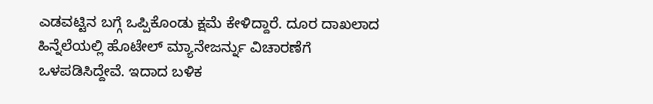ಎಡವಟ್ಟಿನ ಬಗ್ಗೆ ಒಪ್ಪಿಕೊಂಡು ಕ್ಷಮೆ ಕೇಳಿದ್ದಾರೆ. ದೂರ ದಾಖಲಾದ ಹಿನ್ನೆಲೆಯಲ್ಲಿ ಹೊಟೇಲ್ ಮ್ಯಾನೇಜರ್ನ್ನು ವಿಚಾರಣೆಗೆ ಒಳಪಡಿಸಿದ್ದೇವೆ. ಇದಾದ ಬಳಿಕ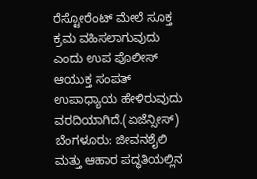ರೆಸ್ಟೋರೆಂಟ್ ಮೇಲೆ ಸೂಕ್ತ ಕ್ರಮ ವಹಿಸಲಾಗುವುದು ಎಂದು ಉಪ ಪೊಲೀಸ್ ಆಯುಕ್ತ ಸಂಪತ್ ಉಪಾಧ್ಯಾಯ ಹೇಳಿರುವುದು ವರದಿಯಾಗಿದೆ.(ಏಜೆನ್ಸೀಸ್)
ಬೆಂಗಳೂರು: ಜೀವನಶೈಲಿ ಮತ್ತು ಆಹಾರ ಪದ್ಧತಿಯಲ್ಲಿನ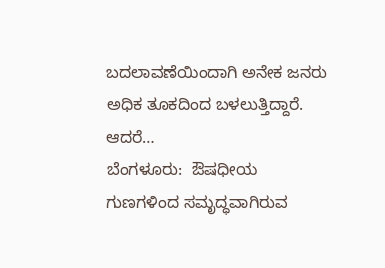ಬದಲಾವಣೆಯಿಂದಾಗಿ ಅನೇಕ ಜನರು ಅಧಿಕ ತೂಕದಿಂದ ಬಳಲುತ್ತಿದ್ದಾರೆ. ಆದರೆ…
ಬೆಂಗಳೂರು:  ಔಷಧೀಯ ಗುಣಗಳಿಂದ ಸಮೃದ್ಧವಾಗಿರುವ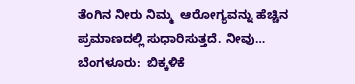ತೆಂಗಿನ ನೀರು ನಿಮ್ಮ  ಆರೋಗ್ಯವನ್ನು ಹೆಚ್ಚಿನ ಪ್ರಮಾಣದಲ್ಲಿ ಸುಧಾರಿಸುತ್ತದೆ. ನೀವು…
ಬೆಂಗಳೂರು:  ಬಿಕ್ಕಳಿಕೆ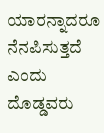ಯಾರನ್ನಾದರೂ ನೆನಪಿಸುತ್ತದೆ ಎಂದು ದೊಡ್ಡವರು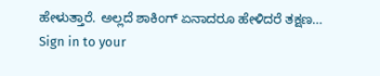ಹೇಳುತ್ತಾರೆ. ಅಲ್ಲದೆ ಶಾಕಿಂಗ್ ಏನಾದರೂ ಹೇಳಿದರೆ ತಕ್ಷಣ…
Sign in to your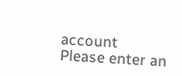account
Please enter an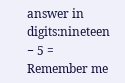answer in digits:nineteen − 5 =
Remember me